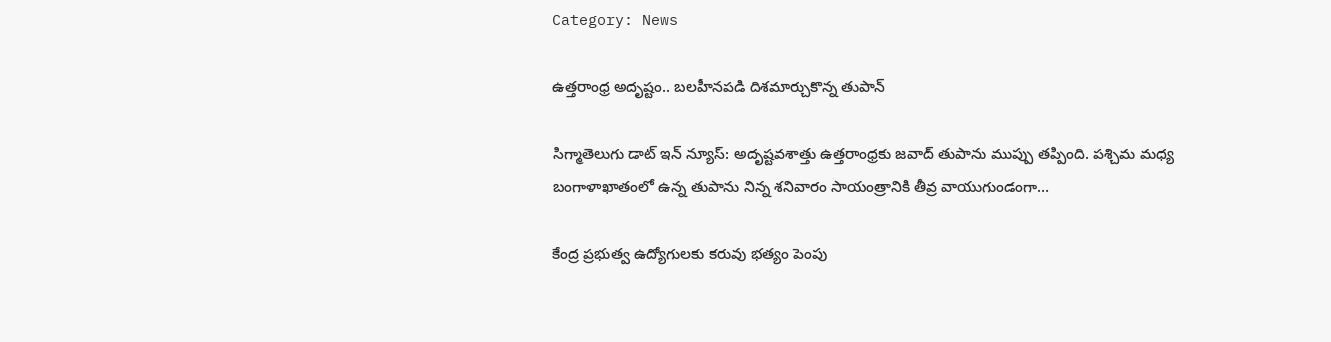Category: News

ఉత్తరాంధ్ర అదృష్టం.. బలహీనపడి దిశమార్చుకొన్న తుపాన్

సిగ్మాతెలుగు డాట్ ఇన్ న్యూస్: అదృష్టవశాత్తు ఉత్తరాంధ్రకు జవాద్‌ తుపాను ముప్పు తప్పింది. పశ్చిమ మధ్య బంగాళాఖాతంలో ఉన్న తుపాను నిన్న శనివారం సాయంత్రానికి తీవ్ర వాయుగుండంగా…

కేంద్ర ప్రభుత్వ ఉద్యోగులకు కరువు భత్యం పెంపు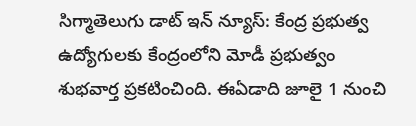సిగ్మాతెలుగు డాట్ ఇన్ న్యూస్: కేంద్ర ప్రభుత్వ ఉద్యోగులకు కేంద్రంలోని మోడీ ప్రభుత్వం శుభవార్త ప్రకటించింది. ఈఏడాది జూలై 1 నుంచి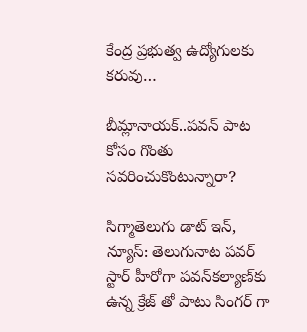కేంద్ర ప్రభుత్వ ఉద్యోగులకు కరువు…

బీమ్లానాయక్..పవన్ పాట కోసం గొంతు సవరించుకొంటున్నారా?

సిగ్మాతెలుగు డాట్ ఇన్, న్యూస్: తెలుగునాట పవర్ స్టార్ హీరోగా పవన్‌కల్యాణ్‌కు ఉన్న క్రేజ్‌ తో పాటు సింగర్ గా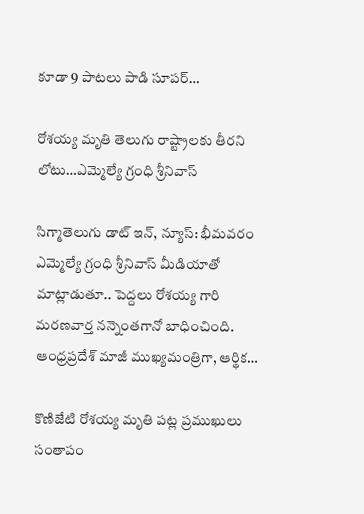కూడా 9 పాటలు పాడి సూపర్…

రోశయ్య మృతి తెలుగు రాష్ట్రాలకు తీరని లోటు…ఎమ్మెల్యే గ్రంధి శ్రీనివాస్

సిగ్మాతెలుగు డాట్ ఇన్, న్యూస్: భీమవరం ఎమ్మెల్యే గ్రంధి శ్రీనివాస్ మీడియాతో మాట్లాడుతూ.. పెద్దలు రోశయ్య గారి మరణవార్త నన్నెంతగానో బాధించింది. ఆంధ్రప్రదేశ్‌ మాజీ ముఖ్యమంత్రిగా, ఆర్థిక…

కొణిజేటి రోశయ్య మృతి పట్ల ప్రముఖులు సంతాపం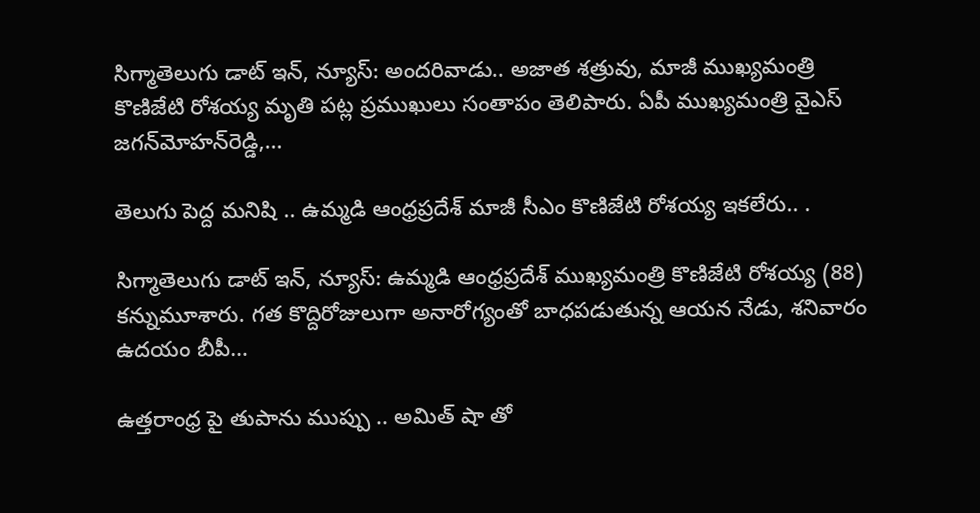సిగ్మాతెలుగు డాట్ ఇన్, న్యూస్: అందరివాడు.. అజాత శత్రువు, మాజీ ముఖ్యమంత్రి కొణిజేటి రోశయ్య మృతి పట్ల ప్రముఖులు సంతాపం తెలిపారు. ఏపీ ముఖ్యమంత్రి వైఎస్‌ జగన్‌మోహన్‌రెడ్డి,…

తెలుగు పెద్ద మనిషి .. ఉమ్మడి ఆంధ్రప్రదేశ్ మాజీ సీఎం కొణిజేటి రోశయ్య ఇకలేరు.. .

సిగ్మాతెలుగు డాట్ ఇన్, న్యూస్: ఉమ్మడి ఆంధ్రప్రదేశ్ ముఖ్యమంత్రి కొణిజేటి రోశయ్య (88) కన్నుమూశారు. గత కొద్దిరోజులుగా అనారోగ్యంతో బాధపడుతున్న ఆయన నేడు, శనివారం ఉదయం బీపీ…

ఉత్తరాంధ్ర పై తుపాను ముప్పు .. అమిత్ షా తో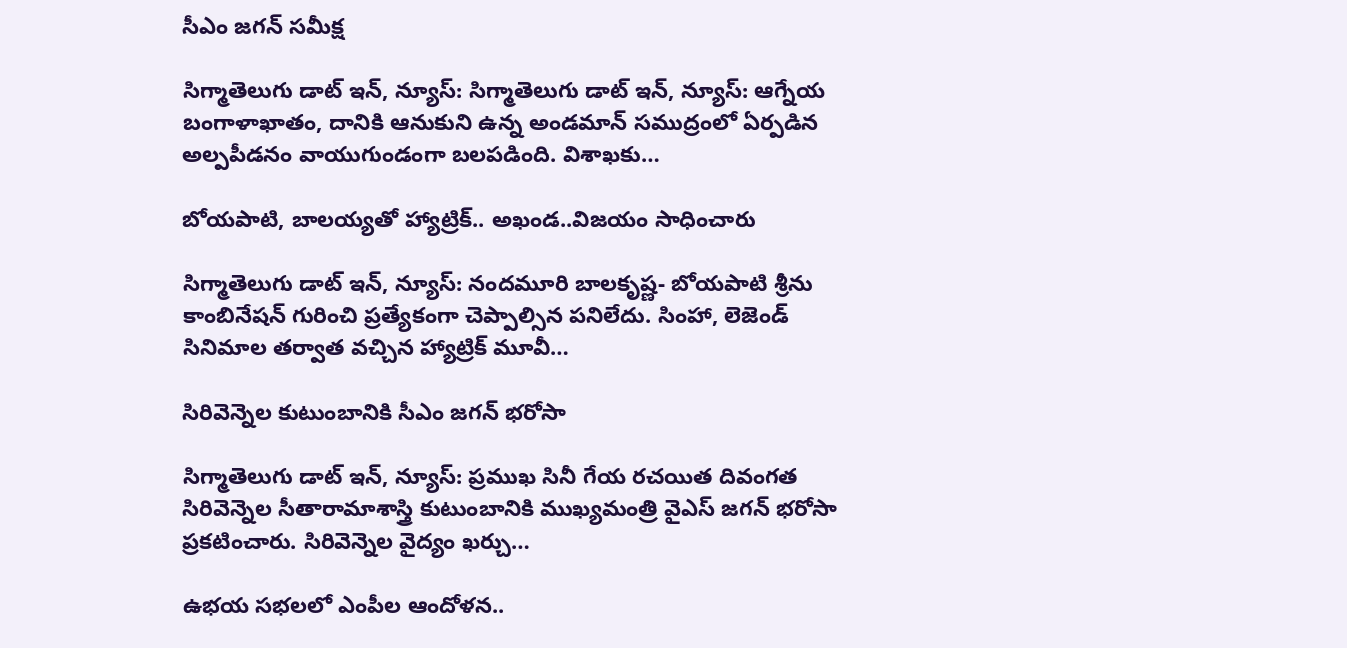సీఎం జగన్ సమీక్ష

సిగ్మాతెలుగు డాట్ ఇన్, న్యూస్: సిగ్మాతెలుగు డాట్ ఇన్, న్యూస్: ఆగ్నేయ బంగాళాఖాతం, దానికి ఆనుకుని ఉన్న అండమాన్‌ సముద్రంలో ఏర్పడిన అల్పపీడనం వాయుగుండంగా బలపడింది. విశాఖకు…

బోయపాటి, బాలయ్యతో హ్యాట్రిక్.. అఖండ..విజయం సాధించారు

సిగ్మాతెలుగు డాట్ ఇన్, న్యూస్: నందమూరి బాలకృష్ణ- బోయపాటి శ్రీను కాంబినేషన్‌ గురించి ప్రత్యేకంగా చెప్పాల్సిన పనిలేదు. సింహా, లెజెండ్‌ సినిమాల తర్వాత వచ్చిన హ్యాట్రిక్‌ మూవీ…

సిరివెన్నెల కుటుంబానికి సీఎం జగన్ భరోసా

సిగ్మాతెలుగు డాట్ ఇన్, న్యూస్: ప్రముఖ సినీ గేయ రచయిత దివంగత సిరివెన్నెల సీతారామాశాస్త్రి కుటుంబానికి ముఖ్యమంత్రి వైఎస్‌ జగన్‌ భరోసా ప్రకటించారు. సిరివెన్నెల వైద్యం ఖర్చు…

ఉభయ సభలలో ఎంపీల ఆందోళన..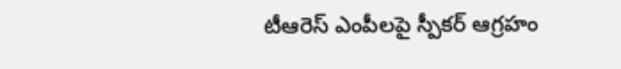టీఆరెస్ ఎంపీలపై స్పీకర్ ఆగ్రహం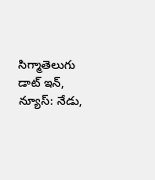సిగ్మాతెలుగు డాట్ ఇన్, న్యూస్: నేడు,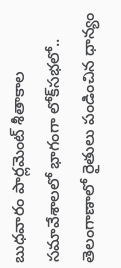బుధవారం పార్లమెంట్‌ శీతాకాల సమావేశాలలో భాగంగా లోక్‌సభలో.. తెలంగాణాలో రైతులు పండించిన ధాన్యం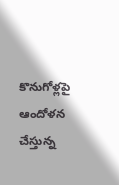కొనుగోళ్లపై ఆందోళన చేస్తున్న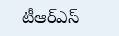టీఆర్ఎస్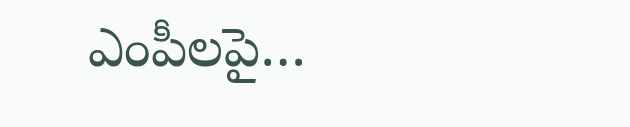ఎంపీలపై…